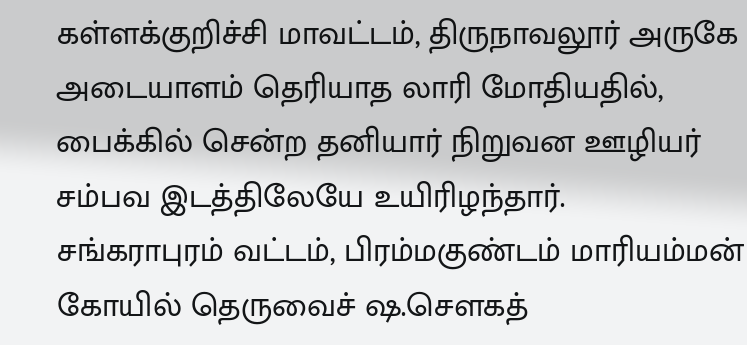கள்ளக்குறிச்சி மாவட்டம், திருநாவலூர் அருகே அடையாளம் தெரியாத லாரி மோதியதில், பைக்கில் சென்ற தனியார் நிறுவன ஊழியர் சம்பவ இடத்திலேயே உயிரிழந்தார்.
சங்கராபுரம் வட்டம், பிரம்மகுண்டம் மாரியம்மன் கோயில் தெருவைச் ஷ.செளகத்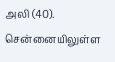அலி (40). சென்னையிலுள்ள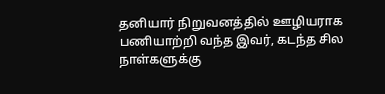தனியார் நிறுவனத்தில் ஊழியராக பணியாற்றி வந்த இவர், கடந்த சில நாள்களுக்கு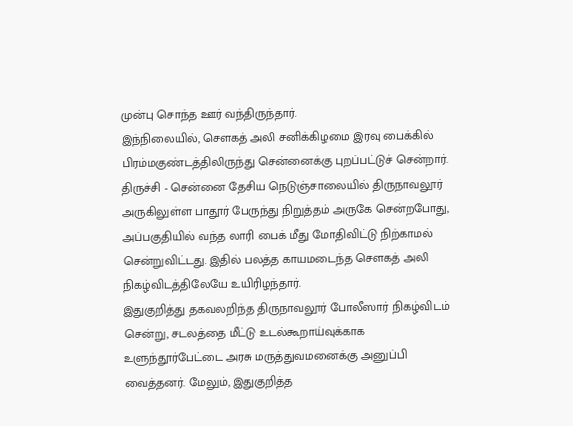முன்பு சொந்த ஊர் வந்திருந்தார்.
இந்நிலையில், செளகத் அலி சனிக்கிழமை இரவு பைக்கில் பிரம்மகுண்டத்திலிருந்து சென்னைக்கு புறப்பட்டுச் சென்றார். திருச்சி - சென்னை தேசிய நெடுஞ்சாலையில் திருநாவலூர் அருகிலுள்ள பாதூர் பேருந்து நிறுத்தம் அருகே சென்றபோது, அப்பகுதியில் வந்த லாரி பைக் மீது மோதிவிட்டு நிற்காமல் சென்றுவிட்டது. இதில் பலத்த காயமடைந்த செளகத் அலி நிகழ்விடத்திலேயே உயிரிழந்தார்.
இதுகுறித்து தகவலறிந்த திருநாவலூர் போலீஸார் நிகழ்விடம் சென்று, சடலத்தை மீட்டு உடல்கூறாய்வுக்காக உளுந்தூர்பேட்டை அரசு மருத்துவமனைக்கு அனுப்பி வைத்தனர். மேலும், இதுகுறித்த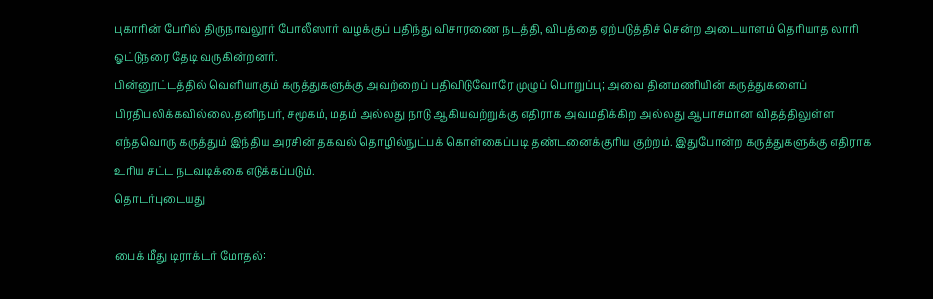புகாரின் பேரில் திருநாவலூர் போலீஸார் வழக்குப் பதிந்து விசாரணை நடத்தி, விபத்தை ஏற்படுத்திச் சென்ற அடையாளம் தெரியாத லாரி ஓட்டுநரை தேடி வருகின்றனர்.
பின்னூட்டத்தில் வெளியாகும் கருத்துகளுக்கு அவற்றைப் பதிவிடுவோரே முழுப் பொறுப்பு; அவை தினமணியின் கருத்துகளைப் பிரதிபலிக்கவில்லை.தனிநபர், சமூகம், மதம் அல்லது நாடு ஆகியவற்றுக்கு எதிராக அவமதிக்கிற அல்லது ஆபாசமான விதத்திலுள்ள எந்தவொரு கருத்தும் இந்திய அரசின் தகவல் தொழில்நுட்பக் கொள்கைப்படி தண்டனைக்குரிய குற்றம். இதுபோன்ற கருத்துகளுக்கு எதிராக உரிய சட்ட நடவடிக்கை எடுக்கப்படும்.
தொடர்புடையது

பைக் மீது டிராக்டர் மோதல்: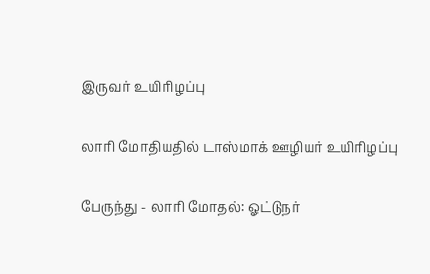இருவர் உயிரிழப்பு

லாரி மோதியதில் டாஸ்மாக் ஊழியர் உயிரிழப்பு

பேருந்து - லாரி மோதல்: ஓட்டுநர்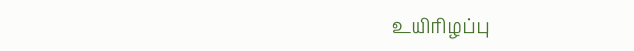உயிரிழப்பு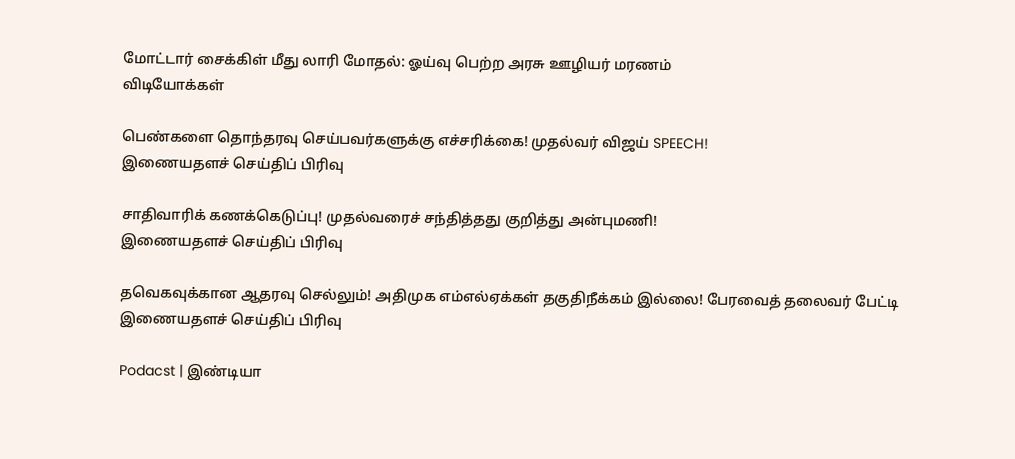மோட்டார் சைக்கிள் மீது லாரி மோதல்: ஓய்வு பெற்ற அரசு ஊழியர் மரணம்
விடியோக்கள்

பெண்களை தொந்தரவு செய்பவர்களுக்கு எச்சரிக்கை! முதல்வர் விஜய் SPEECH!
இணையதளச் செய்திப் பிரிவு

சாதிவாரிக் கணக்கெடுப்பு! முதல்வரைச் சந்தித்தது குறித்து அன்புமணி!
இணையதளச் செய்திப் பிரிவு

தவெகவுக்கான ஆதரவு செல்லும்! அதிமுக எம்எல்ஏக்கள் தகுதிநீக்கம் இல்லை! பேரவைத் தலைவர் பேட்டி
இணையதளச் செய்திப் பிரிவு

Podacst | இண்டியா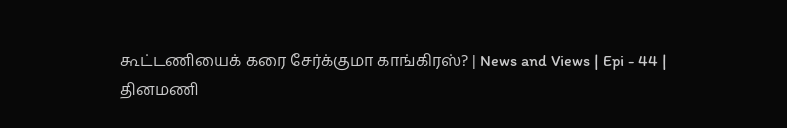கூட்டணியைக் கரை சேர்க்குமா காங்கிரஸ்? | News and Views | Epi - 44 |
தினமணி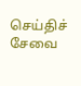செய்திச் சேவை